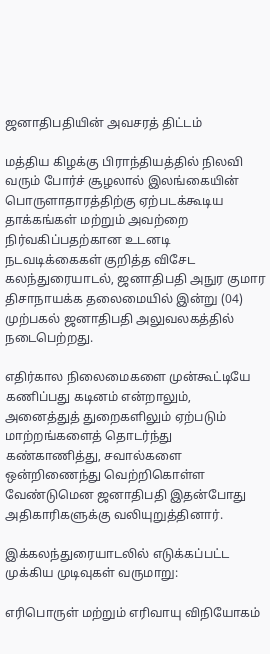ஜனாதிபதியின் அவசரத் திட்டம்

மத்திய கிழக்கு பிராந்தியத்தில் நிலவி வரும் போர்ச் சூழலால் இலங்கையின் பொருளாதாரத்திற்கு ஏற்படக்கூடிய தாக்கங்கள் மற்றும் அவற்றை நிர்வகிப்பதற்கான உடனடி நடவடிக்கைகள் குறித்த விசேட கலந்துரையாடல், ஜனாதிபதி அநுர குமார திசாநாயக்க தலைமையில் இன்று (04) முற்பகல் ஜனாதிபதி அலுவலகத்தில் நடைபெற்றது.

எதிர்கால நிலைமைகளை முன்கூட்டியே கணிப்பது கடினம் என்றாலும், அனைத்துத் துறைகளிலும் ஏற்படும் மாற்றங்களைத் தொடர்ந்து கண்காணித்து, சவால்களை ஒன்றிணைந்து வெற்றிகொள்ள வேண்டுமென ஜனாதிபதி இதன்போது அதிகாரிகளுக்கு வலியுறுத்தினார்.

இக்கலந்துரையாடலில் எடுக்கப்பட்ட முக்கிய முடிவுகள் வருமாறு:

எரிபொருள் மற்றும் எரிவாயு விநியோகம்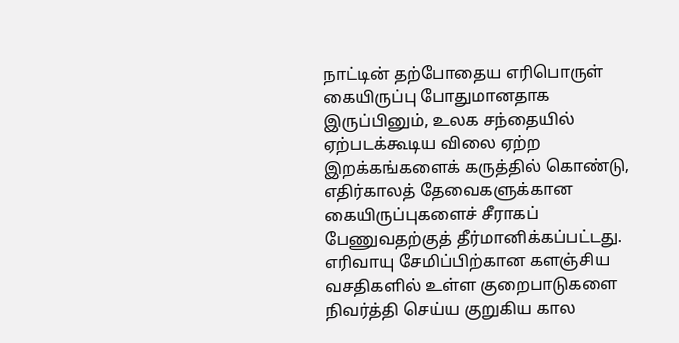நாட்டின் தற்போதைய எரிபொருள் கையிருப்பு போதுமானதாக இருப்பினும், உலக சந்தையில் ஏற்படக்கூடிய விலை ஏற்ற இறக்கங்களைக் கருத்தில் கொண்டு, எதிர்காலத் தேவைகளுக்கான கையிருப்புகளைச் சீராகப் பேணுவதற்குத் தீர்மானிக்கப்பட்டது. எரிவாயு சேமிப்பிற்கான களஞ்சிய வசதிகளில் உள்ள குறைபாடுகளை நிவர்த்தி செய்ய குறுகிய கால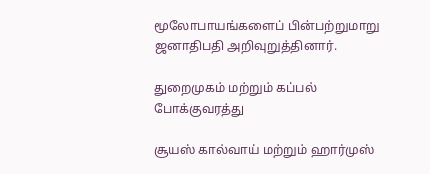மூலோபாயங்களைப் பின்பற்றுமாறு ஜனாதிபதி அறிவுறுத்தினார்.

துறைமுகம் மற்றும் கப்பல் போக்குவரத்து

சூயஸ் கால்வாய் மற்றும் ஹார்முஸ்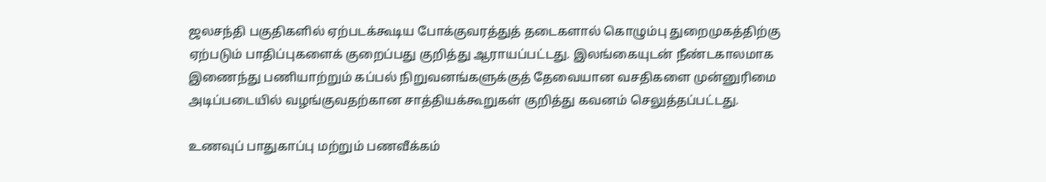ஜலசந்தி பகுதிகளில் ஏற்படக்கூடிய போக்குவரத்துத் தடைகளால் கொழும்பு துறைமுகத்திற்கு ஏற்படும் பாதிப்புகளைக் குறைப்பது குறித்து ஆராயப்பட்டது. இலங்கையுடன் நீண்டகாலமாக இணைந்து பணியாற்றும் கப்பல் நிறுவனங்களுக்குத் தேவையான வசதிகளை முன்னுரிமை அடிப்படையில் வழங்குவதற்கான சாத்தியக்கூறுகள் குறித்து கவனம் செலுத்தப்பட்டது.

உணவுப் பாதுகாப்பு மற்றும் பணவீக்கம்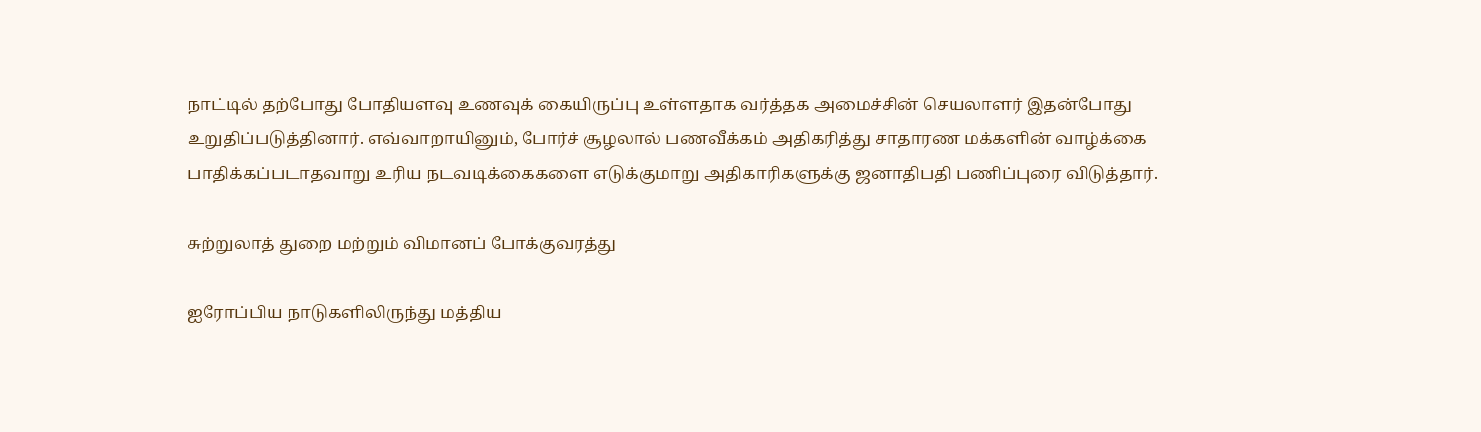நாட்டில் தற்போது போதியளவு உணவுக் கையிருப்பு உள்ளதாக வர்த்தக அமைச்சின் செயலாளர் இதன்போது உறுதிப்படுத்தினார். எவ்வாறாயினும், போர்ச் சூழலால் பணவீக்கம் அதிகரித்து சாதாரண மக்களின் வாழ்க்கை பாதிக்கப்படாதவாறு உரிய நடவடிக்கைகளை எடுக்குமாறு அதிகாரிகளுக்கு ஜனாதிபதி பணிப்புரை விடுத்தார்.

சுற்றுலாத் துறை மற்றும் விமானப் போக்குவரத்து

ஐரோப்பிய நாடுகளிலிருந்து மத்திய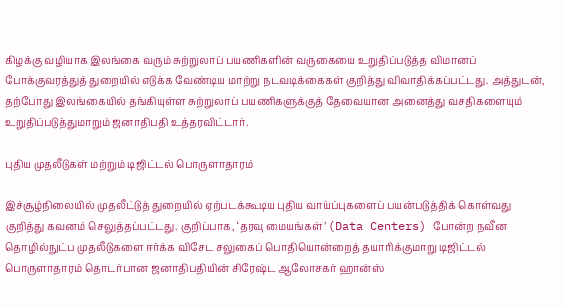கிழக்கு வழியாக இலங்கை வரும் சுற்றுலாப் பயணிகளின் வருகையை உறுதிப்படுத்த விமானப் போக்குவரத்துத் துறையில் எடுக்க வேண்டிய மாற்று நடவடிக்கைகள் குறித்து விவாதிக்கப்பட்டது. அத்துடன், தற்போது இலங்கையில் தங்கியுள்ள சுற்றுலாப் பயணிகளுக்குத் தேவையான அனைத்து வசதிகளையும் உறுதிப்படுத்துமாறும் ஜனாதிபதி உத்தரவிட்டார்.

புதிய முதலீடுகள் மற்றும் டிஜிட்டல் பொருளாதாரம்

இச்சூழ்நிலையில் முதலீட்டுத் துறையில் ஏற்படக்கூடிய புதிய வாய்ப்புகளைப் பயன்படுத்திக் கொள்வது குறித்து கவனம் செலுத்தப்பட்டது. குறிப்பாக, ‘தரவு மையங்கள்’ (Data Centers) போன்ற நவீன தொழில்நுட்ப முதலீடுகளை ஈர்க்க விசேட சலுகைப் பொதியொன்றைத் தயாரிக்குமாறு டிஜிட்டல் பொருளாதாரம் தொடர்பான ஜனாதிபதியின் சிரேஷ்ட ஆலோசகர் ஹான்ஸ்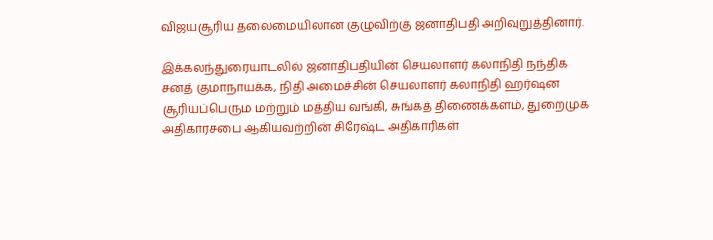விஜயசூரிய தலைமையிலான குழுவிற்கு ஜனாதிபதி அறிவுறுத்தினார்.

இக்கலந்துரையாடலில் ஜனாதிபதியின் செயலாளர் கலாநிதி நந்திக சனத் குமாநாயக்க, நிதி அமைச்சின் செயலாளர் கலாநிதி ஹர்ஷன சூரியப்பெரும மற்றும் மத்திய வங்கி, சுங்கத் திணைக்களம், துறைமுக அதிகாரசபை ஆகியவற்றின் சிரேஷ்ட அதிகாரிகள்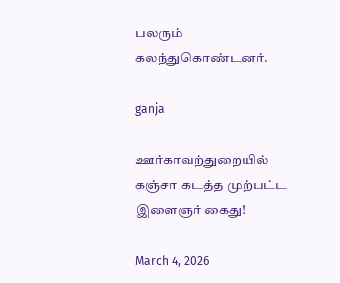பலரும் கலந்துகொண்டனர்.

ganja

ஊர்காவற்துறையில் கஞ்சா கடத்த முற்பட்ட இளைஞர் கைது!

March 4, 2026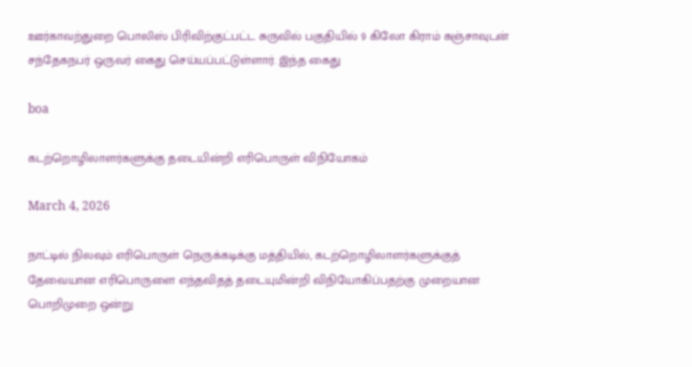ஊர்காவற்துறை பொலிஸ் பிரிவிற்குட்பட்ட சுருவில் பகுதியில் 9 கிலோ கிராம் கஞ்சாவுடன் சந்தேகநபர் ஒருவர் கைது செய்யப்பட்டுள்ளார். இந்த கைது

boa

கடற்றொழிலாளர்களுக்கு தடையின்றி எரிபொருள் விநியோகம்

March 4, 2026

நாட்டில் நிலவும் எரிபொருள் நெருக்கடிக்கு மத்தியில், கடற்றொழிலாளர்களுக்குத் தேவையான எரிபொருளை எந்தவிதத் தடையுமின்றி விநியோகிப்பதற்கு முறையான பொறிமுறை ஒன்று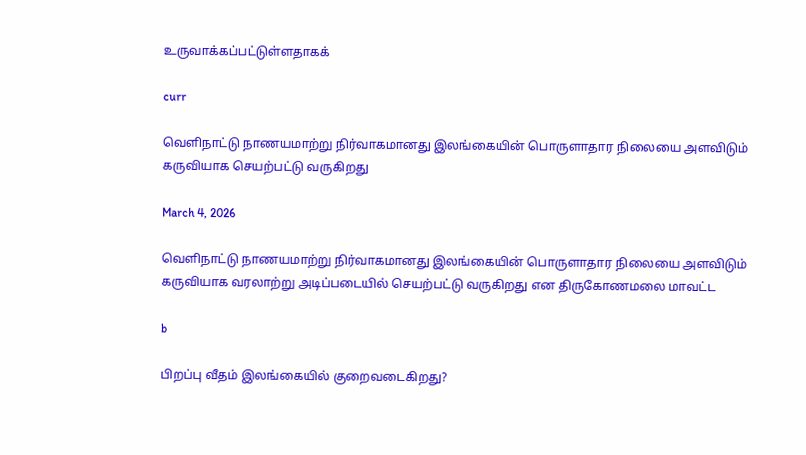உருவாக்கப்பட்டுள்ளதாகக்

curr

வெளிநாட்டு நாணயமாற்று நிர்வாகமானது இலங்கையின் பொருளாதார நிலையை அளவிடும் கருவியாக செயற்பட்டு வருகிறது

March 4, 2026

வெளிநாட்டு நாணயமாற்று நிர்வாகமானது இலங்கையின் பொருளாதார நிலையை அளவிடும் கருவியாக வரலாற்று அடிப்படையில் செயற்பட்டு வருகிறது என திருகோணமலை மாவட்ட

b

பிறப்பு வீதம் இலங்கையில் குறைவடைகிறது?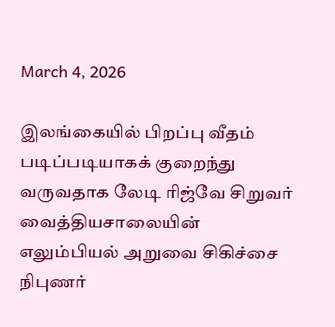March 4, 2026

இலங்கையில் பிறப்பு வீதம் படிப்படியாகக் குறைந்து வருவதாக லேடி ரிஜ்வே சிறுவர் வைத்தியசாலையின் எலும்பியல் அறுவை சிகிச்சை நிபுணர்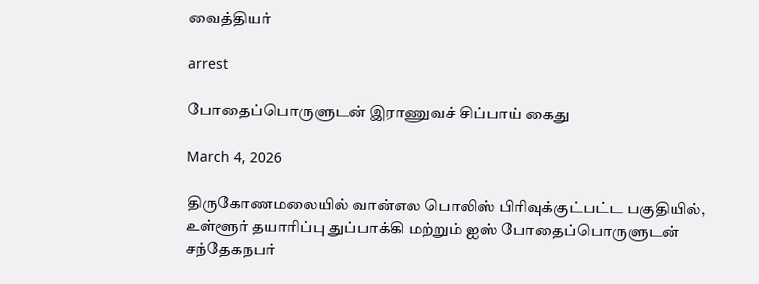வைத்தியர்

arrest

போதைப்பொருளுடன் இராணுவச் சிப்பாய் கைது

March 4, 2026

திருகோணமலையில் வான்எல பொலிஸ் பிரிவுக்குட்பட்ட பகுதியில், உள்ளூர் தயாரிப்பு துப்பாக்கி மற்றும் ஐஸ் போதைப்பொருளுடன் சந்தேகநபர்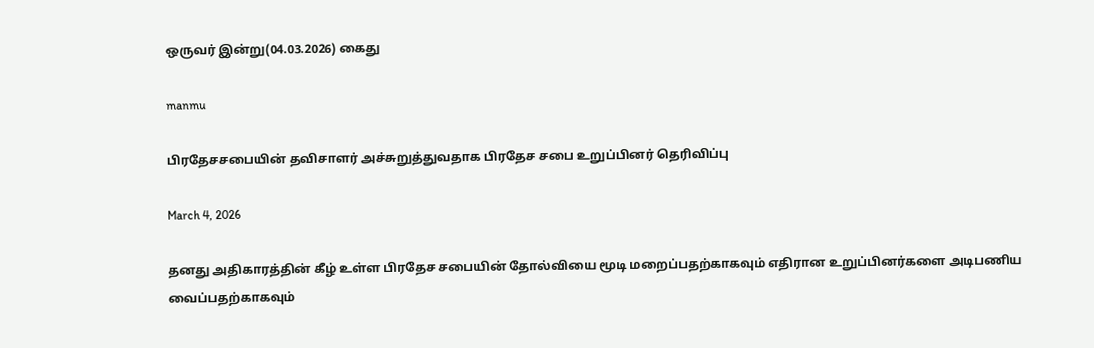ஒருவர் இன்று(04.03.2026) கைது

manmu

பிரதேசசபையின் தவிசாளர் அச்சுறுத்துவதாக பிரதேச சபை உறுப்பினர் தெரிவிப்பு

March 4, 2026

தனது அதிகாரத்தின் கீழ் உள்ள பிரதேச சபையின் தோல்வியை மூடி மறைப்பதற்காகவும் எதிரான உறுப்பினர்களை அடிபணிய வைப்பதற்காகவும்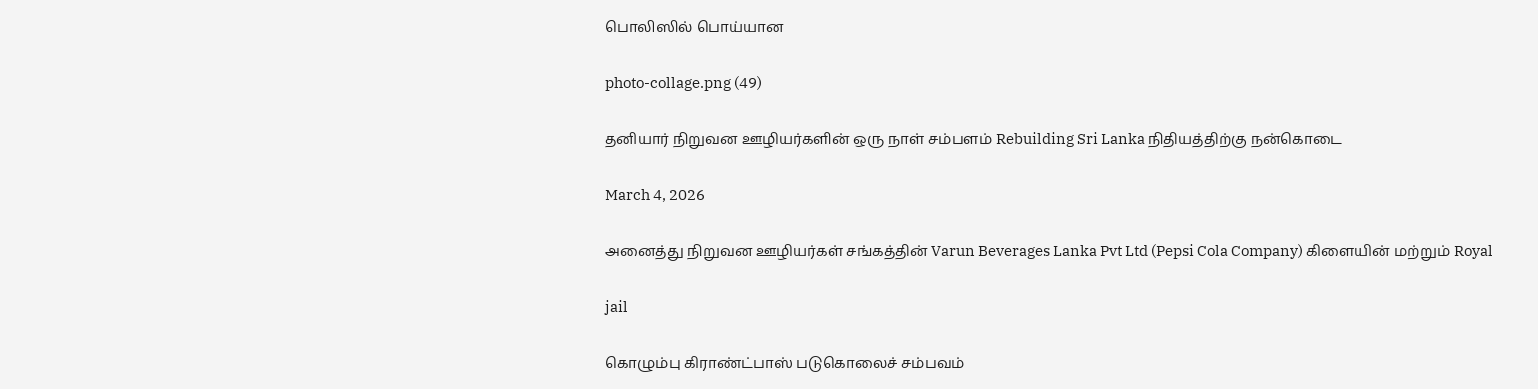பொலிஸில் பொய்யான

photo-collage.png (49)

தனியார் நிறுவன ஊழியர்களின் ஒரு நாள் சம்பளம் Rebuilding Sri Lanka நிதியத்திற்கு நன்கொடை

March 4, 2026

அனைத்து நிறுவன ஊழியர்கள் சங்கத்தின் Varun Beverages Lanka Pvt Ltd (Pepsi Cola Company) கிளையின் மற்றும் Royal

jail

கொழும்பு கிராண்ட்பாஸ் படுகொலைச் சம்பவம்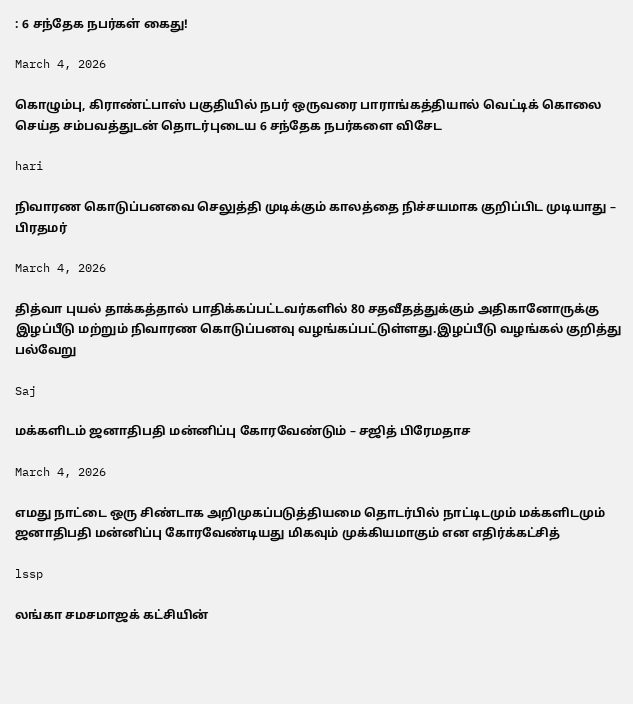: 6 சந்தேக நபர்கள் கைது!

March 4, 2026

கொழும்பு, கிராண்ட்பாஸ் பகுதியில் நபர் ஒருவரை பாராங்கத்தியால் வெட்டிக் கொலை செய்த சம்பவத்துடன் தொடர்புடைய 6 சந்தேக நபர்களை விசேட

hari

நிவாரண கொடுப்பனவை செலுத்தி முடிக்கும் காலத்தை நிச்சயமாக குறிப்பிட முடியாது – பிரதமர்

March 4, 2026

தித்வா புயல் தாக்கத்தால் பாதிக்கப்பட்டவர்களில் 80 சதவீதத்துக்கும் அதிகானோருக்கு இழப்பீடு மற்றும் நிவாரண கொடுப்பனவு வழங்கப்பட்டுள்ளது.இழப்பீடு வழங்கல் குறித்து பல்வேறு

Saj

மக்களிடம் ஜனாதிபதி மன்னிப்பு கோரவேண்டும் – சஜித் பிரேமதாச

March 4, 2026

எமது நாட்டை ஒரு சிண்டாக அறிமுகப்படுத்தியமை தொடர்பில் நாட்டிடமும் மக்களிடமும் ஜனாதிபதி மன்னிப்பு கோரவேண்டியது மிகவும் முக்கியமாகும் என எதிர்க்கட்சித்

lssp

லங்கா சமசமாஜக் கட்சியின்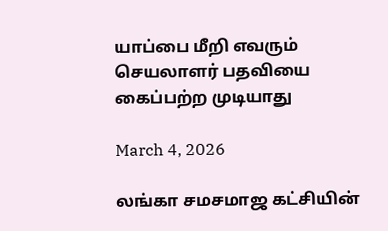யாப்பை மீறி எவரும் செயலாளர் பதவியை கைப்பற்ற முடியாது

March 4, 2026

லங்கா சமசமாஜ கட்சியின்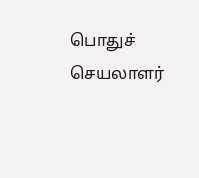பொதுச் செயலாளர்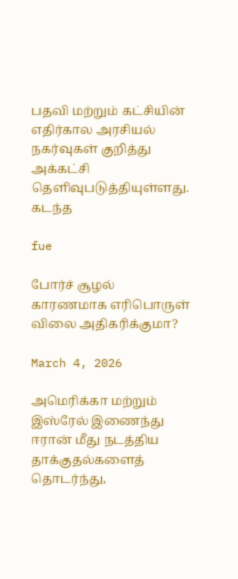பதவி மற்றும் கட்சியின் எதிர்கால அரசியல் நகர்வுகள் குறித்து அக்கட்சி தெளிவுபடுத்தியுள்ளது. கடந்த

fue

போர்ச் சூழல் காரணமாக எரிபொருள் விலை அதிகரிக்குமா?

March 4, 2026

அமெரிக்கா மற்றும் இஸ்ரேல் இணைந்து ஈரான் மீது நடத்திய தாக்குதல்களைத் தொடர்ந்து,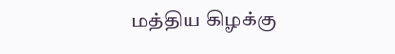மத்திய கிழக்கு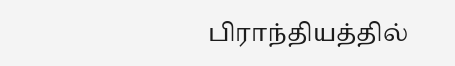பிராந்தியத்தில்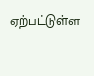ஏற்பட்டுள்ள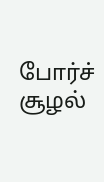போர்ச் சூழல்